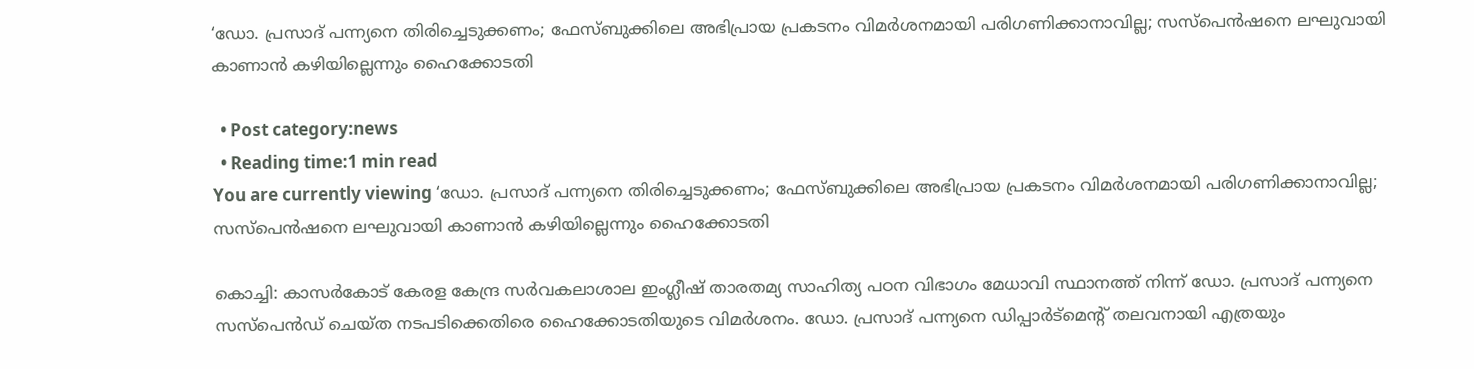‘ഡോ. പ്രസാദ് പന്ന്യനെ തിരിച്ചെടുക്കണം; ഫേസ്ബുക്കിലെ അഭിപ്രായ പ്രകടനം വിമര്‍ശനമായി പരിഗണിക്കാനാവില്ല; സസ്പെന്‍ഷനെ ലഘുവായി കാണാന്‍ കഴിയില്ലെന്നും ഹൈക്കോടതി

  • Post category:news
  • Reading time:1 min read
You are currently viewing ‘ഡോ. പ്രസാദ് പന്ന്യനെ തിരിച്ചെടുക്കണം; ഫേസ്ബുക്കിലെ അഭിപ്രായ പ്രകടനം വിമര്‍ശനമായി പരിഗണിക്കാനാവില്ല; സസ്പെന്‍ഷനെ ലഘുവായി കാണാന്‍ കഴിയില്ലെന്നും ഹൈക്കോടതി

കൊച്ചി: കാസര്‍കോട് കേരള കേന്ദ്ര സര്‍വകലാശാല ഇംഗ്ലീഷ് താരതമ്യ സാഹിത്യ പഠന വിഭാഗം മേധാവി സ്ഥാനത്ത് നിന്ന് ഡോ. പ്രസാദ് പന്ന്യനെ സസ്പെന്‍ഡ് ചെയ്ത നടപടിക്കെതിരെ ഹൈക്കോടതിയുടെ വിമര്‍ശനം. ഡോ. പ്രസാദ് പന്ന്യനെ ഡിപ്പാര്‍ട്മെന്റ് തലവനായി എത്രയും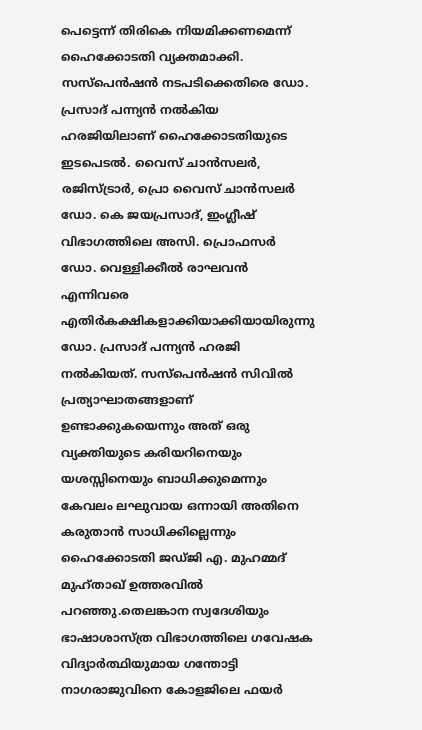പെട്ടെന്ന് തിരികെ നിയമിക്കണമെന്ന് ഹൈക്കോടതി വ്യക്തമാക്കി. സസ്പെന്‍ഷന്‍ നടപടിക്കെതിരെ ഡോ. പ്രസാദ് പന്ന്യന്‍ നല്‍കിയ ഹരജിയിലാണ് ഹൈക്കോടതിയുടെ ഇടപെടല്‍. വൈസ് ചാന്‍സലര്‍, രജിസ്ട്രാര്‍, പ്രൊ വൈസ് ചാന്‍സലര്‍ ഡോ. കെ ജയപ്രസാദ്, ഇംഗ്ലീഷ് വിഭാഗത്തിലെ അസി. പ്രൊഫസര്‍ ഡോ. വെള്ളിക്കീല്‍ രാഘവന്‍ എന്നിവരെ എതിര്‍കക്ഷികളാക്കിയാക്കിയായിരുന്നു ഡോ. പ്രസാദ് പന്ന്യന്‍ ഹരജി നല്‍കിയത്. സസ്‌പെന്‍ഷന്‍ സിവില്‍ പ്രത്യാഘാതങ്ങളാണ് ഉണ്ടാക്കുകയെന്നും അത് ഒരു വ്യക്തിയുടെ കരിയറിനെയും യശസ്സിനെയും ബാധിക്കുമെന്നും കേവലം ലഘുവായ ഒന്നായി അതിനെ കരുതാന്‍ സാധിക്കില്ലെന്നും ഹൈക്കോടതി ജഡ്ജി എ. മുഹമ്മദ് മുഹ്താഖ് ഉത്തരവില്‍ പറഞ്ഞു.തെലങ്കാന സ്വദേശിയും ഭാഷാശാസ്ത്ര വിഭാഗത്തിലെ ഗവേഷക വിദ്യാര്‍ത്ഥിയുമായ ഗന്തോട്ടി നാഗരാജുവിനെ കോളജിലെ ഫയര്‍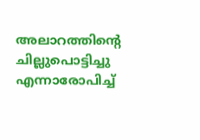അലാറത്തിന്റെ ചില്ലുപൊട്ടിച്ചു എന്നാരോപിച്ച്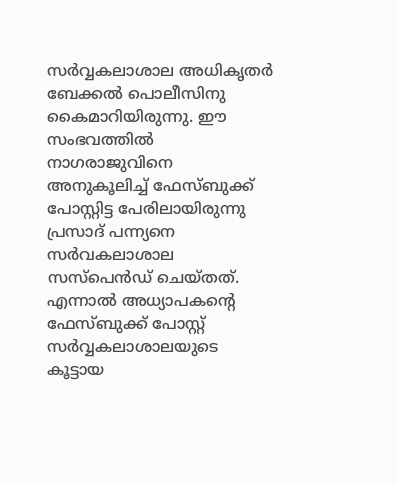സര്‍വ്വകലാശാല അധികൃതര്‍ ബേക്കല്‍ പൊലീസിനു കൈമാറിയിരുന്നു. ഈ സംഭവത്തില്‍ നാഗരാജുവിനെ അനുകൂലിച്ച് ഫേസ്ബുക്ക് പോസ്റ്റിട്ട പേരിലായിരുന്നു പ്രസാദ് പന്ന്യനെ സര്‍വകലാശാല സസ്പെന്‍ഡ് ചെയ്തത്.
എന്നാല്‍ അധ്യാപകന്റെ ഫേസ്ബുക്ക് പോസ്റ്റ് സര്‍വ്വകലാശാലയുടെ കൂട്ടായ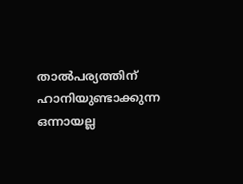താല്‍പര്യത്തിന് ഹാനിയുണ്ടാക്കുന്ന ഒന്നായല്ല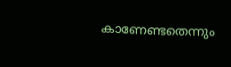കാണേണ്ടതെന്നും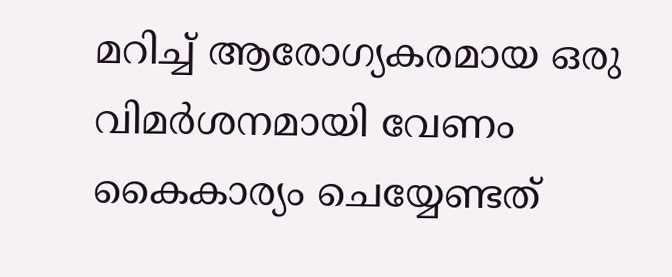മറിച്ച് ആരോഗ്യകരമായ ഒരു വിമര്‍ശനമായി വേണം കൈകാര്യം ചെയ്യേണ്ടത്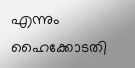എന്നും ഹൈക്കോടതി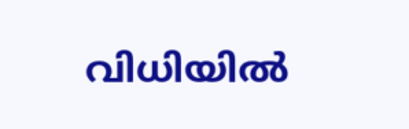വിധിയില്‍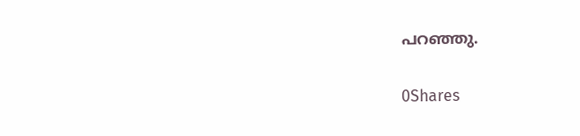പറഞ്ഞു.

0Shares